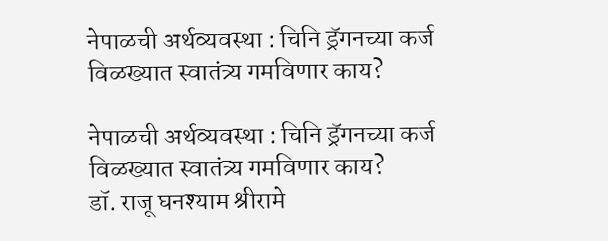नेपाळची अर्थव्यवस्था : चिनि ड्रॅगनच्या कर्ज विळख्यात स्वातंत्र्य गमविणार काय?

नेपाळची अर्थव्यवस्था : चिनि ड्रॅगनच्या कर्ज विळख्यात स्वातंत्र्य गमविणार काय?
डॉ. राजू घनश्याम श्रीरामे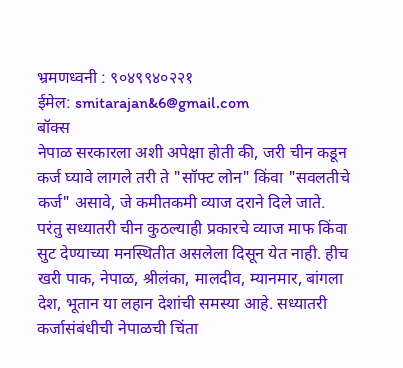भ्रमणध्वनी : ९०४९९४०२२१
ईमेल: smitarajan&6@gmail.com
बॉक्स
नेपाळ सरकारला अशी अपेक्षा होती की, जरी चीन कडून कर्ज घ्यावे लागले तरी ते "सॉफ्ट लोन" किंवा "सवलतीचे कर्ज" असावे, जे कमीतकमी व्याज दराने दिले जाते. परंतु सध्यातरी चीन कुठल्याही प्रकारचे व्याज माफ किंवा सुट देण्याच्या मनस्थितीत असलेला दिसून येत नाही. हीच खरी पाक, नेपाळ, श्रीलंका, मालदीव, म्यानमार, बांगला देश, भूतान या लहान देशांची समस्या आहे. सध्यातरी कर्जासंबंधीची नेपाळची चिंता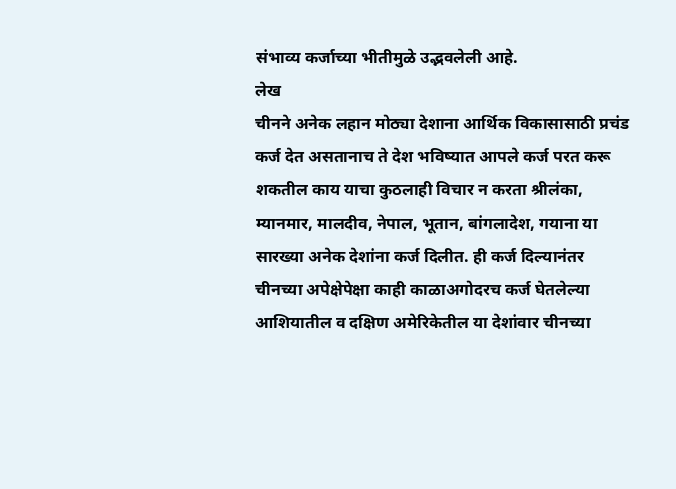संभाव्य कर्जाच्या भीतीमुळे उद्भवलेली आहे.
लेख
चीनने अनेक लहान मोठ्या देशाना आर्थिक विकासासाठी प्रचंड कर्ज देत असतानाच ते देश भविष्यात आपले कर्ज परत करू शकतील काय याचा कुठलाही विचार न करता श्रीलंका, म्यानमार, मालदीव, नेपाल, भूतान, बांगलादेश, गयाना या सारख्या अनेक देशांना कर्ज दिलीत. ही कर्ज दिल्यानंतर चीनच्या अपेक्षेपेक्षा काही काळाअगोदरच कर्ज घेतलेल्या आशियातील व दक्षिण अमेरिकेतील या देशांवार चीनच्या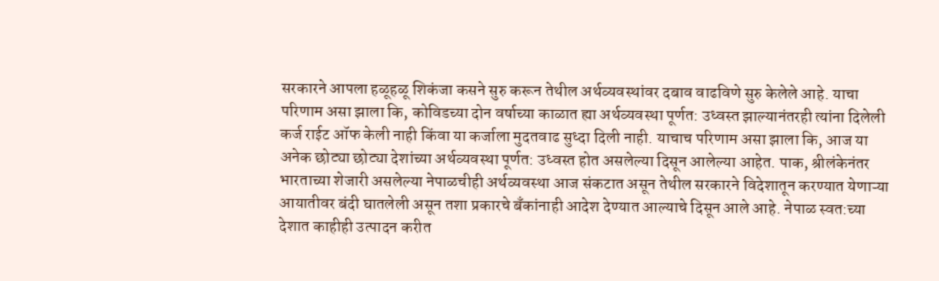सरकारने आपला हळूहळू शिकंजा कसने सुरु करून तेथील अर्थव्यवस्थांवर दबाव वाढविणे सुरु केलेले आहे. याचा परिणाम असा झाला कि, कोविडच्या दोन वर्षाच्या काळात ह्या अर्थव्यवस्था पूर्णत: उध्वस्त झाल्यानंतरही त्यांना दिलेली कर्ज राईट ऑफ केली नाही किंवा या कर्जाला मुदतवाढ सुध्दा दिली नाही. याचाच परिणाम असा झाला कि, आज या अनेक छोट्या छोट्या देशांच्या अर्थव्यवस्था पूर्णत: उध्वस्त होत असलेल्या दिसून आलेल्या आहेत. पाक, श्रीलंकेनंतर भारताच्या शेजारी असलेल्या नेपाळचीही अर्थव्यवस्था आज संकटात असून तेथील सरकारने विदेशातून करण्यात येणाऱ्या आयातीवर बंदी घातलेली असून तशा प्रकारचे बँकांनाही आदेश देण्यात आल्याचे दिसून आले आहे. नेपाळ स्वत:च्या देशात काहीही उत्पादन करीत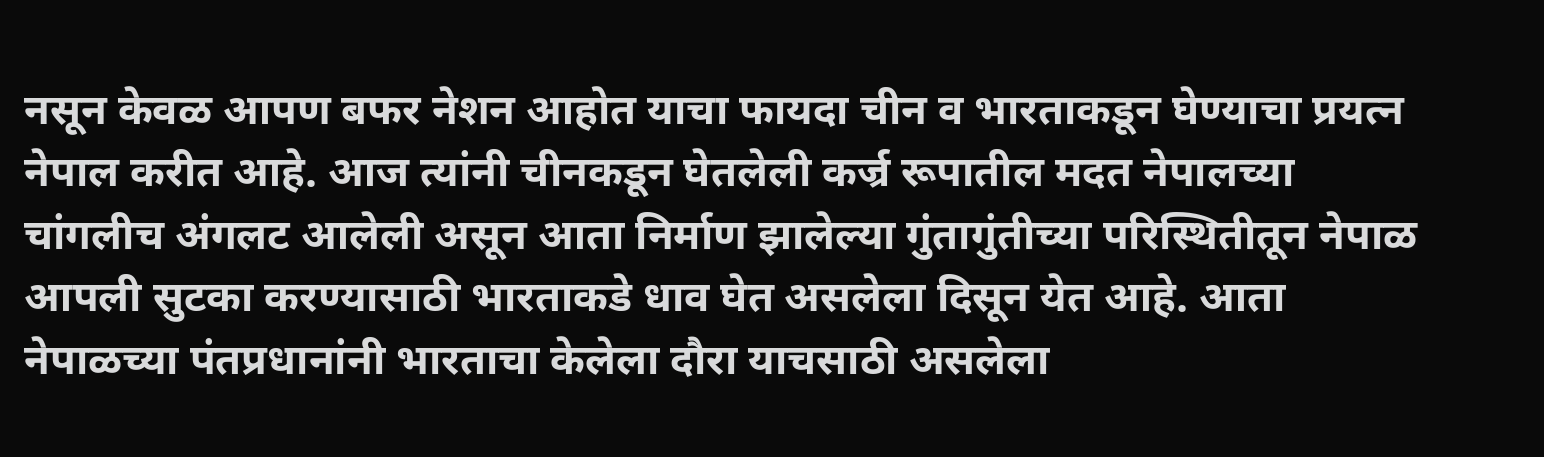नसून केवळ आपण बफर नेशन आहोत याचा फायदा चीन व भारताकडून घेण्याचा प्रयत्न नेपाल करीत आहे. आज त्यांनी चीनकडून घेतलेली कर्ज्र रूपातील मदत नेपालच्या चांगलीच अंगलट आलेली असून आता निर्माण झालेल्या गुंतागुंतीच्या परिस्थितीतून नेपाळ आपली सुटका करण्यासाठी भारताकडे धाव घेत असलेला दिसून येत आहे. आता नेपाळच्या पंतप्रधानांनी भारताचा केलेला दौरा याचसाठी असलेला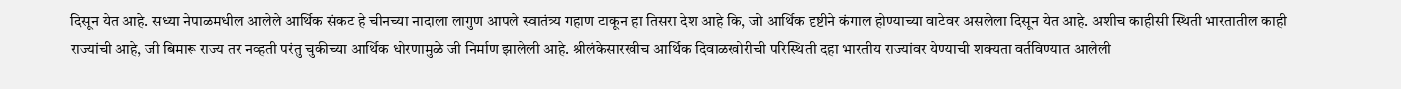दिसून येत आहे. सध्या नेपाळमधील आलेले आर्थिक संकट हे चीनच्या नादाला लागुण आपले स्वातंत्र्य गहाण टाकून हा तिसरा देश आहे कि, जो आर्थिक दृष्टीने कंगाल होण्याच्या वाटेवर असलेला दिसून येत आहे. अशीच काहीसी स्थिती भारतातील काही राज्यांची आहे, जी बिमारू राज्य तर नव्हती परंतु चुकीच्या आर्थिक धोरणामुळे जी निर्माण झालेली आहे. श्रीलंकेसारखीच आर्थिक दिवाळखोरीची परिस्थिती दहा भारतीय राज्यांवर येण्याची शक्यता वर्तविण्यात आलेली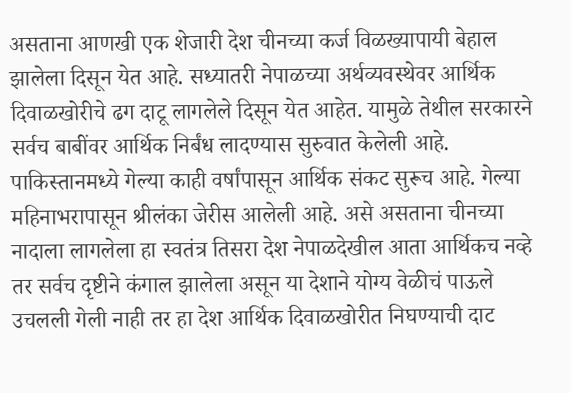असताना आणखी एक शेजारी देश चीनच्या कर्ज विळख्यापायी बेहाल झालेला दिसून येत आहे. सध्यातरी नेपाळच्या अर्थव्यवस्थेवर आर्थिक दिवाळखोरीचे ढग दाटू लागलेले दिसून येत आहेत. यामुळे तेथील सरकारने सर्वच बाबींवर आर्थिक निर्बंध लादण्यास सुरुवात केलेली आहे. पाकिस्तानमध्ये गेल्या काही वर्षांपासून आर्थिक संकट सुरूच आहे. गेल्या महिनाभरापासून श्रीलंका जेरीस आलेली आहे. असे असताना चीनच्या नादाला लागलेला हा स्वतंत्र तिसरा देश नेपाळदेखील आता आर्थिकच नव्हे तर सर्वच दृष्टीने कंगाल झालेला असून या देशाने योग्य वेळीचं पाऊले उचलली गेली नाही तर हा देश आर्थिक दिवाळखोरीत निघण्याची दाट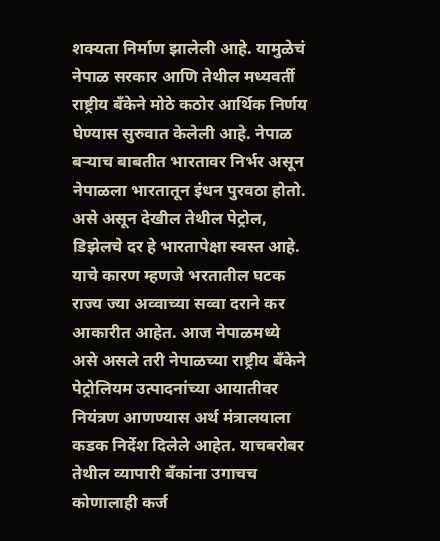शक्यता निर्माण झालेली आहे. यामुळेचं नेपाळ सरकार आणि तेथील मध्यवर्ती राष्ट्रीय बँकेने मोठे कठोर आर्थिक निर्णय घेण्यास सुरुवात केलेली आहे. नेपाळ बऱ्याच बाबतीत भारतावर निर्भर असून नेपाळला भारतातून इंधन पुरवठा होतो. असे असून देखील तेथील पेट्रोल, डिझेलचे दर हे भारतापेक्षा स्वस्त आहे. याचे कारण म्हणजे भरतातील घटक राज्य ज्या अव्वाच्या सव्वा दराने कर आकारीत आहेत. आज नेपाळमध्ये असे असले तरी नेपाळच्या राष्ट्रीय बँकेने पेट्रोलियम उत्पादनांच्या आयातीवर नियंत्रण आणण्यास अर्थ मंत्रालयाला कडक निर्देश दिलेले आहेत. याचबरोबर तेथील व्यापारी बँकांना उगाचच कोणालाही कर्ज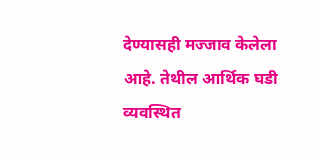देण्यासही मज्जाव केलेला आहे. तेथील आर्थिक घडी व्यवस्थित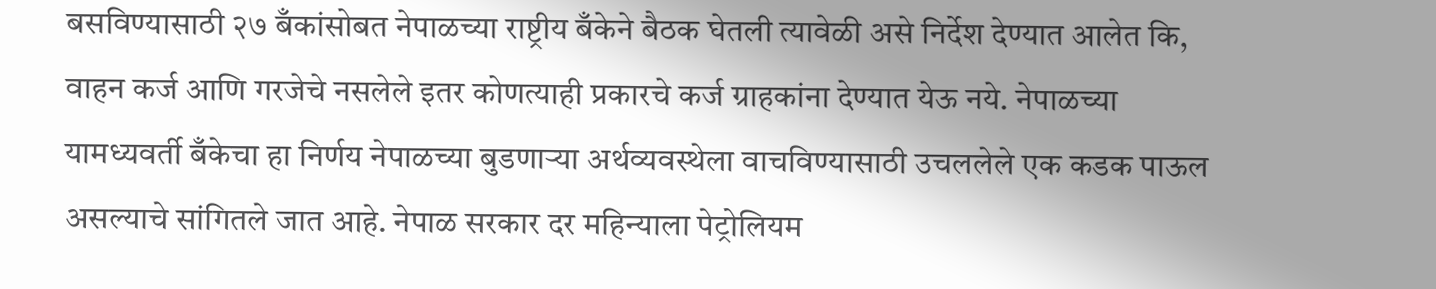बसविण्यासाठी २७ बँकांसोबत नेपाळच्या राष्ट्रीय बँकेने बैठक घेतली त्यावेळी असे निर्देश देण्यात आलेत कि, वाहन कर्ज आणि गरजेचे नसलेले इतर कोणत्याही प्रकारचे कर्ज ग्राहकांना देण्यात येऊ नये. नेपाळच्या यामध्यवर्ती बँकेचा हा निर्णय नेपाळच्या बुडणाऱ्या अर्थव्यवस्थेला वाचविण्यासाठी उचललेले एक कडक पाऊल असल्याचे सांगितले जात आहे. नेपाळ सरकार दर महिन्याला पेट्रोलियम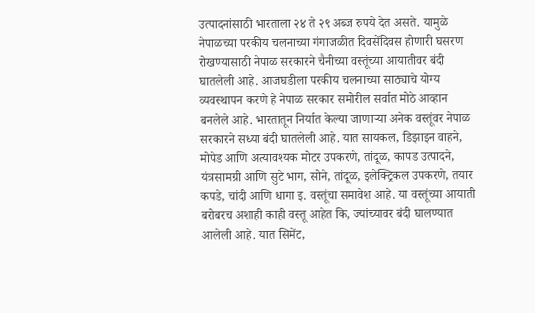उत्पादनांसाठी भारताला २४ ते २९ अब्ज रुपये देत असते. यामुळे नेपाळच्या परकीय चलनाच्या गंगाजळीत दिवसेंदिवस होणारी घसरण रोखण्यासाठी नेपाळ सरकारने चैनीच्या वस्तूंच्या आयातीवर बंदी घातलेली आहे. आजघडीला परकीय चलनाच्या साठ्याचे योग्य व्यवस्थापन करणे हे नेपाळ सरकार समोरील सर्वात मोठे आव्हान बनलेले आहे. भारतातून निर्यात केल्या जाणाऱ्या अनेक वस्तूंवर नेपाळ सरकारने सध्या बंदी घातलेली आहे. यात सायकल, डिझाइन वाहने, मोपेड आणि अत्यावश्यक मोटर उपकरणे, तांदूळ, कापड उत्पादने, यंत्रसामग्री आणि सुटे भाग, सोने, तांदूळ, इलेक्ट्रिकल उपकरणे, तयार कपडे, चांदी आणि धागा इ. वस्तूंचा समावेश आहे. या वस्तूंच्या आयाती बरोबरच अशाही काही वस्तू आहेत कि, ज्यांच्यावर बंदी घालण्यात आलेली आहे. यात सिमेंट,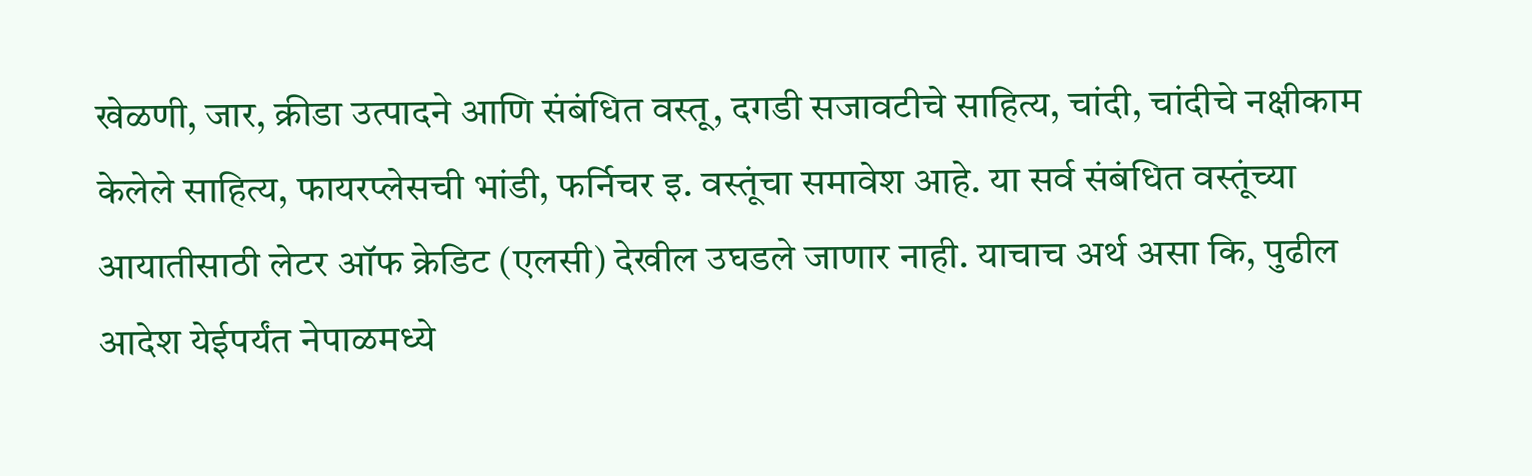खेळणी, जार, क्रीडा उत्पादने आणि संबंधित वस्तू, दगडी सजावटीचे साहित्य, चांदी, चांदीचे नक्षीकाम केलेले साहित्य, फायरप्लेसची भांडी, फर्निचर इ. वस्तूंचा समावेश आहे. या सर्व संबंधित वस्तूंच्या आयातीसाठी लेटर ऑफ क्रेडिट (एलसी) देखील उघडले जाणार नाही. याचाच अर्थ असा कि, पुढील आदेश येईपर्यंत नेपाळमध्ये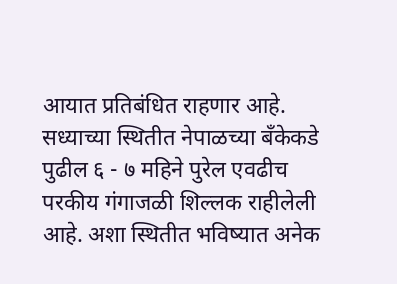आयात प्रतिबंधित राहणार आहे. सध्याच्या स्थितीत नेपाळच्या बँकेकडे पुढील ६ - ७ महिने पुरेल एवढीच परकीय गंगाजळी शिल्लक राहीलेली आहे. अशा स्थितीत भविष्यात अनेक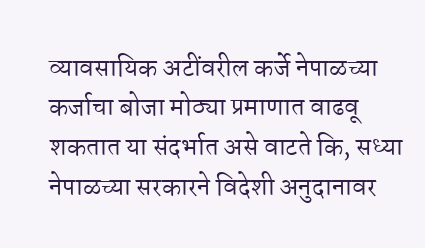व्यावसायिक अटींवरील कर्जे नेपाळच्या कर्जाचा बोजा मोठ्या प्रमाणात वाढवू शकतात या संदर्भात असे वाटते कि, सध्या नेपाळच्या सरकारने विदेशी अनुदानावर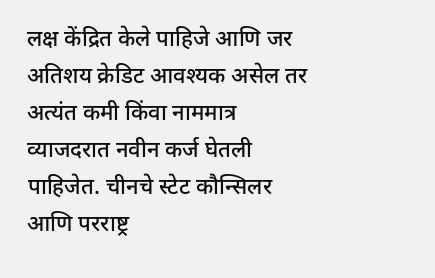लक्ष केंद्रित केले पाहिजे आणि जर अतिशय क्रेडिट आवश्यक असेल तर अत्यंत कमी किंवा नाममात्र व्याजदरात नवीन कर्ज घेतली पाहिजेत. चीनचे स्टेट कौन्सिलर आणि परराष्ट्र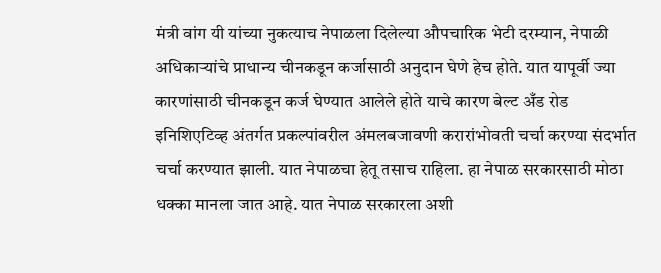मंत्री वांग यी यांच्या नुकत्याच नेपाळला दिलेल्या औपचारिक भेटी दरम्यान, नेपाळी अधिकार्‍यांचे प्राधान्य चीनकडून कर्जासाठी अनुदान घेणे हेच होते. यात यापूर्वी ज्या कारणांसाठी चीनकडून कर्ज घेण्यात आलेले होते याचे कारण बेल्ट अँड रोड इनिशिएटिव्ह अंतर्गत प्रकल्पांवरील अंमलबजावणी करारांभोवती चर्चा करण्या संदर्भात चर्चा करण्यात झाली. यात नेपाळचा हेतू तसाच राहिला. हा नेपाळ सरकारसाठी मोठा धक्का मानला जात आहे. यात नेपाळ सरकारला अशी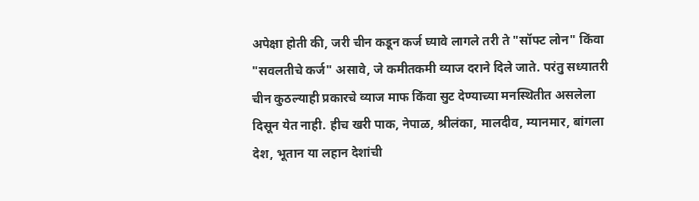अपेक्षा होती की, जरी चीन कडून कर्ज घ्यावे लागले तरी ते "सॉफ्ट लोन" किंवा "सवलतीचे कर्ज" असावे, जे कमीतकमी व्याज दराने दिले जाते. परंतु सध्यातरी चीन कुठल्याही प्रकारचे व्याज माफ किंवा सुट देण्याच्या मनस्थितीत असलेला दिसून येत नाही. हीच खरी पाक, नेपाळ, श्रीलंका, मालदीव, म्यानमार, बांगला देश, भूतान या लहान देशांची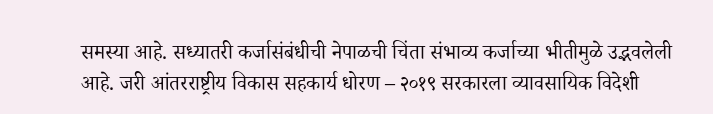समस्या आहे. सध्यातरी कर्जासंबंधीची नेपाळची चिंता संभाव्य कर्जाच्या भीतीमुळे उद्भवलेली आहे. जरी आंतरराष्ट्रीय विकास सहकार्य धोरण – २०१९ सरकारला व्यावसायिक विदेशी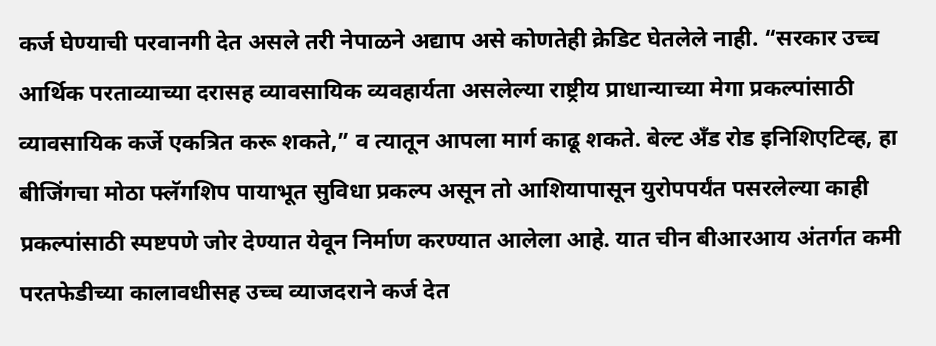कर्ज घेण्याची परवानगी देत असले तरी नेपाळने अद्याप असे कोणतेही क्रेडिट घेतलेले नाही. “सरकार उच्च आर्थिक परताव्याच्या दरासह व्यावसायिक व्यवहार्यता असलेल्या राष्ट्रीय प्राधान्याच्या मेगा प्रकल्पांसाठी व्यावसायिक कर्जे एकत्रित करू शकते,” व त्यातून आपला मार्ग काढू शकते. बेल्ट अँड रोड इनिशिएटिव्ह, हा बीजिंगचा मोठा फ्लॅगशिप पायाभूत सुविधा प्रकल्प असून तो आशियापासून युरोपपर्यंत पसरलेल्या काही प्रकल्पांसाठी स्पष्टपणे जोर देण्यात येवून निर्माण करण्यात आलेला आहे. यात चीन बीआरआय अंतर्गत कमी परतफेडीच्या कालावधीसह उच्च व्याजदराने कर्ज देत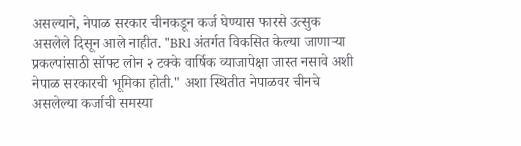असल्याने, नेपाळ सरकार चीनकडून कर्ज घेण्यास फारसे उत्सुक असलेले दिसून आले नाहीत. "BRI अंतर्गत विकसित केल्या जाणार्‍या प्रकल्पांसाठी सॉफ्ट लोन २ टक्के वार्षिक व्याजापेक्षा जास्त नसावे अशी नेपाळ सरकारची भूमिका होती." अशा स्थितीत नेपाळवर चीनचे असलेल्या कर्जाची समस्या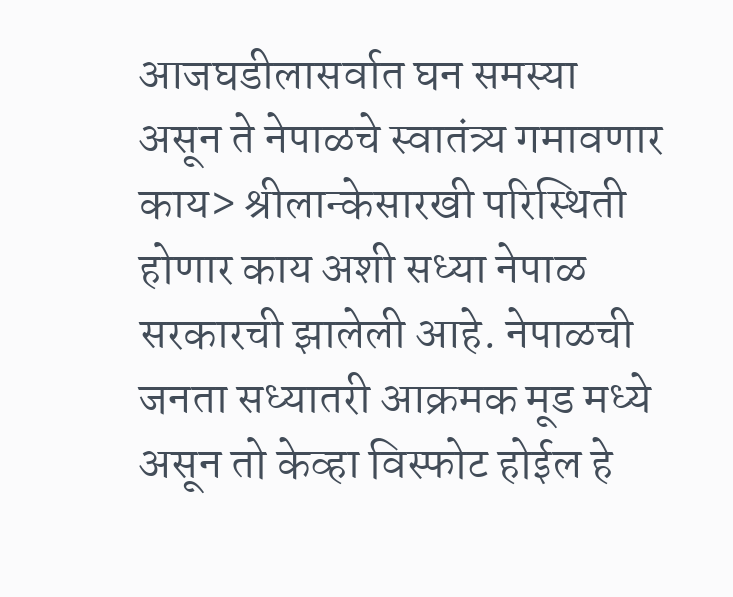आजघडीलासर्वात घन समस्या असून ते नेपाळचे स्वातंत्र्य गमावणार काय> श्रीलान्केसारखी परिस्थिती होणार काय अशी सध्या नेपाळ सरकारची झालेली आहे. नेपाळची जनता सध्यातरी आक्रमक मूड मध्ये असून तो केव्हा विस्फोट होईल हे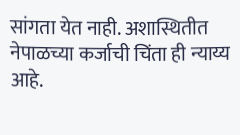सांगता येत नाही. अशास्थितीत नेपाळच्या कर्जाची चिंता ही न्याय्य आहे.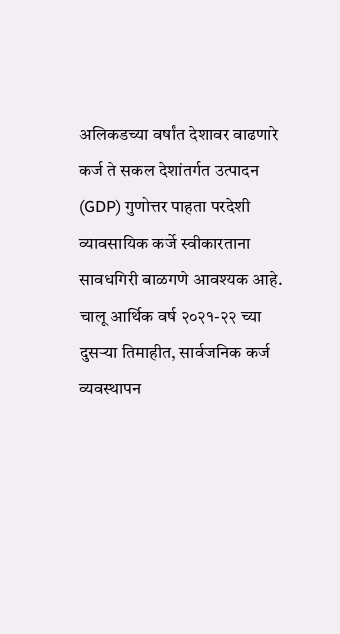अलिकडच्या वर्षांत देशावर वाढणारे कर्ज ते सकल देशांतर्गत उत्पादन (GDP) गुणोत्तर पाहता परदेशी व्यावसायिक कर्जे स्वीकारताना सावधगिरी बाळगणे आवश्यक आहे. चालू आर्थिक वर्ष २०२१-२२ च्या दुसऱ्या तिमाहीत, सार्वजनिक कर्ज व्यवस्थापन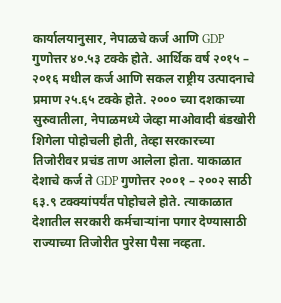कार्यालयानुसार, नेपाळचे कर्ज आणि GDP गुणोत्तर ४०.५३ टक्के होते. आर्थिक वर्ष २०१५ – २०१६ मधील कर्ज आणि सकल राष्ट्रीय उत्पादनाचे प्रमाण २५.६५ टक्के होते. २००० च्या दशकाच्या सुरुवातीला, नेपाळमध्ये जेव्हा माओवादी बंडखोरी शिगेला पोहोचली होती, तेव्हा सरकारच्या तिजोरीवर प्रचंड ताण आलेला होता. याकाळात देशाचे कर्ज ते GDP गुणोत्तर २००१ – २००२ साठी ६३.९ टक्क्यांपर्यंत पोहोचले होते. त्याकाळात देशातील सरकारी कर्मचाऱ्यांना पगार देण्यासाठी राज्याच्या तिजोरीत पुरेसा पैसा नव्हता.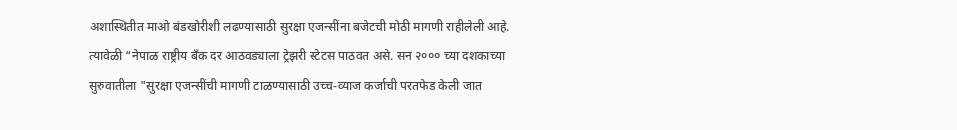अशास्थितीत माओ बंडखोरीशी लढण्यासाठी सुरक्षा एजन्सींना बजेटची मोठी मागणी राहीलेली आहे. त्यावेळी “नेपाळ राष्ट्रीय बँक दर आठवड्याला ट्रेझरी स्टेटस पाठवत असे. सन २००० च्या दशकाच्या सुरुवातीला "सुरक्षा एजन्सींची मागणी टाळण्यासाठी उच्च-व्याज कर्जाची परतफेड केली जात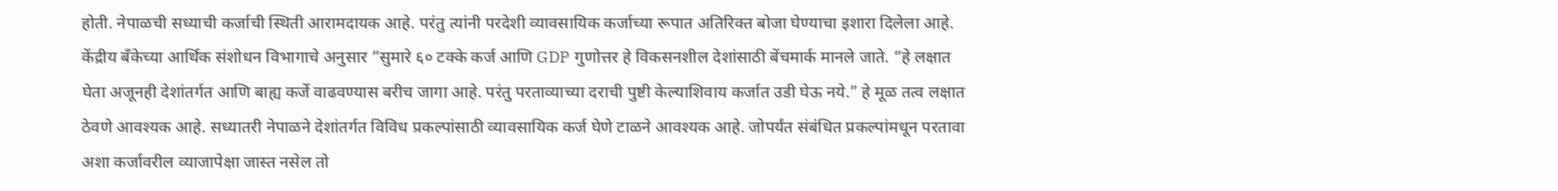होती. नेपाळची सध्याची कर्जाची स्थिती आरामदायक आहे. परंतु त्यांनी परदेशी व्यावसायिक कर्जाच्या रूपात अतिरिक्त बोजा घेण्याचा इशारा दिलेला आहे. केंद्रीय बँकेच्या आर्थिक संशोधन विभागाचे अनुसार “सुमारे ६० टक्के कर्ज आणि GDP गुणोत्तर हे विकसनशील देशांसाठी बेंचमार्क मानले जाते. “हे लक्षात घेता अजूनही देशांतर्गत आणि बाह्य कर्जे वाढवण्यास बरीच जागा आहे. परंतु परताव्याच्या दराची पुष्टी केल्याशिवाय कर्जात उडी घेऊ नये.” हे मूळ तत्व लक्षात ठेवणे आवश्यक आहे. सध्यातरी नेपाळने देशांतर्गत विविध प्रकल्पांसाठी व्यावसायिक कर्ज घेणे टाळने आवश्यक आहे. जोपर्यंत संबंधित प्रकल्पांमधून परतावा अशा कर्जावरील व्याजापेक्षा जास्त नसेल तो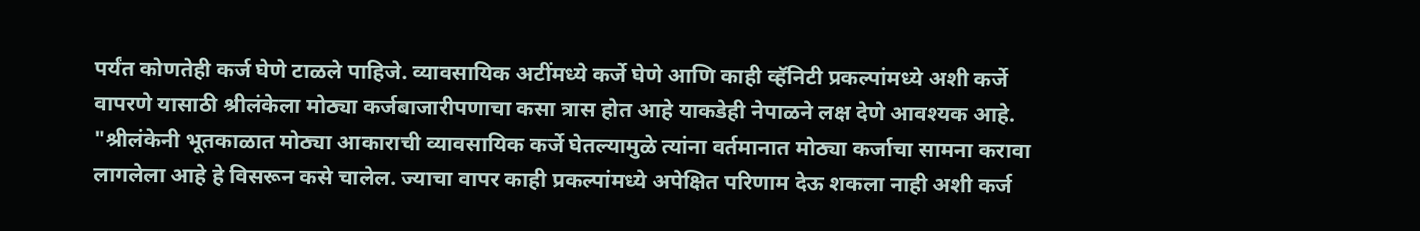पर्यंत कोणतेही कर्ज घेणे टाळले पाहिजे. व्यावसायिक अटींमध्ये कर्जे घेणे आणि काही व्हॅनिटी प्रकल्पांमध्ये अशी कर्जे वापरणे यासाठी श्रीलंकेला मोठ्या कर्जबाजारीपणाचा कसा त्रास होत आहे याकडेही नेपाळने लक्ष देणे आवश्यक आहे. "श्रीलंकेनी भूतकाळात मोठ्या आकाराची व्यावसायिक कर्जे घेतल्यामुळे त्यांना वर्तमानात मोठ्या कर्जाचा सामना करावा लागलेला आहे हे विसरून कसे चालेल. ज्याचा वापर काही प्रकल्पांमध्ये अपेक्षित परिणाम देऊ शकला नाही अशी कर्ज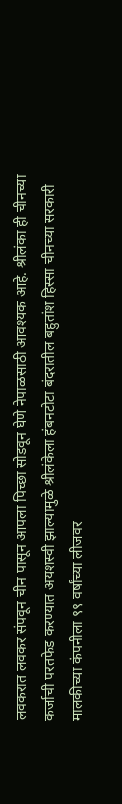लवकरात लवकर संपवून चीन पासून आपला पिच्छा सोडवून घेणे नेपाळसाठी आवश्यक आहे. श्रीलंका ही चीनच्या कर्जाची परतफेड करण्यात अयशस्वी झाल्यामुळे श्रीलंकेला हंबनटोटा बंदरातील बहुतांश हिस्सा चीनच्या सरकारी मालकीच्या कंपनीला ९९ वर्षांच्या लीजवर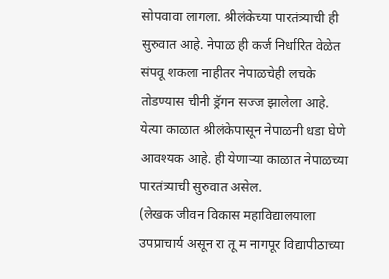सोपवावा लागला. श्रीलंकेच्या पारतंत्र्याची ही सुरुवात आहे. नेपाळ ही कर्ज निर्धारित वेळेत संपवू शकला नाहीतर नेपाळचेही लचके तोडण्यास चीनी ड्रॅगन सज्ज झालेला आहे. येत्या काळात श्रीलंकेपासून नेपाळनी धडा घेणे आवश्यक आहे. ही येणाऱ्या काळात नेपाळच्या पारतंत्र्याची सुरुवात असेल.
(लेखक जीवन विकास महाविद्यालयाला उपप्राचार्य असून रा तू म नागपूर विद्यापीठाच्या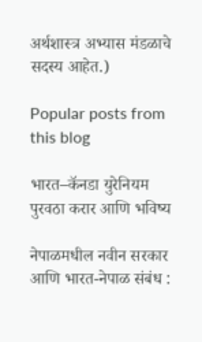अर्थशास्त्र अभ्यास मंडळाचे सदस्य आहेत.)

Popular posts from this blog

भारत–कॅनडा युरेनियम पुरवठा करार आणि भविष्य

नेपाळमधील नवीन सरकार आणि भारत-नेपाळ संबंध :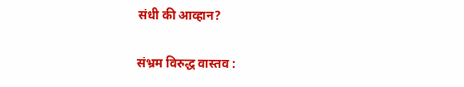संधी की आव्हान?

संभ्रम विरुद्ध वास्तव :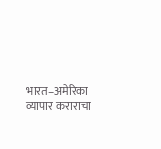भारत–अमेरिका व्यापार कराराचा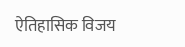ऐतिहासिक विजय